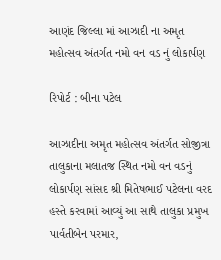આણંદ જિલ્લા માં આઝાદી ના અમૃત મહોત્સવ અંતર્ગત નમો વન વડ નું લોકાર્પણ

રિપોર્ટ : બીના પટેલ

આઝાદીના અમૃત મહોત્સવ અંતર્ગત સોજીત્રા તાલુકાના મલાતજ સ્થિત નમો વન વડનું લોકાર્પણ સાંસદ શ્રી મિતેષભાઈ પટેલના વરદ હસ્તે કરવામાં આવ્યું આ સાથે તાલુકા પ્રમુખ પાર્વતીબેન પરમાર,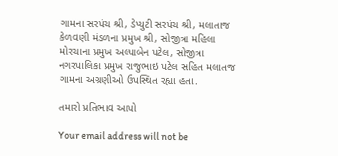ગામના સરપંચ શ્રી, ડેપ્યુટી સરપંચ શ્રી, મલાતાજ કેળવણી મંડળના પ્રમુખ શ્રી, સોજીત્રા મહિલા મોરચાના પ્રમુખ અલ્પાબેન પટેલ, સોજીત્રા નગરપાલિકા પ્રમુખ રાજુભાઇ પટેલ સહિત મલાતજ ગામના અગ્રણીઓ ઉપસ્થિત રહ્યા હતા.

તમારો પ્રતિભાવ આપો

Your email address will not be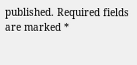published. Required fields are marked *